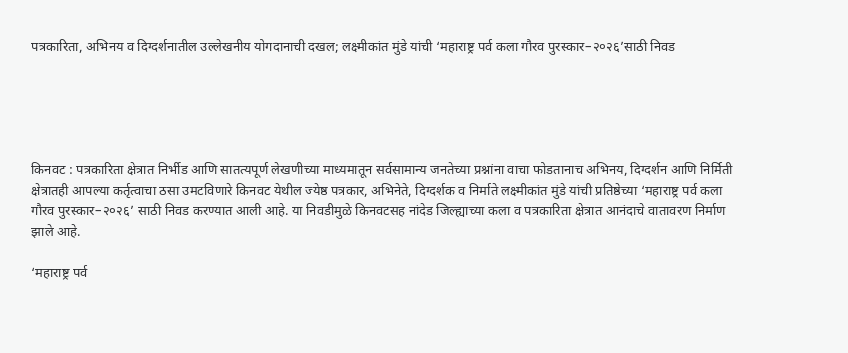पत्रकारिता, अभिनय व दिग्दर्शनातील उल्लेखनीय योगदानाची दखल; लक्ष्मीकांत मुंडे यांची ‘महाराष्ट्र पर्व कला गौरव पुरस्कार–२०२६’साठी निवड





किनवट : पत्रकारिता क्षेत्रात निर्भीड आणि सातत्यपूर्ण लेखणीच्या माध्यमातून सर्वसामान्य जनतेच्या प्रश्नांना वाचा फोडतानाच अभिनय, दिग्दर्शन आणि निर्मिती क्षेत्रातही आपल्या कर्तृत्वाचा ठसा उमटविणारे किनवट येथील ज्येष्ठ पत्रकार, अभिनेते, दिग्दर्शक व निर्माते लक्ष्मीकांत मुंडे यांची प्रतिष्ठेच्या ‘महाराष्ट्र पर्व कला गौरव पुरस्कार–२०२६’ साठी निवड करण्यात आली आहे. या निवडीमुळे किनवटसह नांदेड जिल्ह्याच्या कला व पत्रकारिता क्षेत्रात आनंदाचे वातावरण निर्माण झाले आहे.

‘महाराष्ट्र पर्व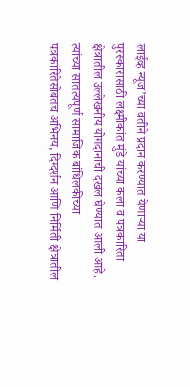लाईव्ह न्यूज’च्या वतीने प्रदान करण्यात येणाऱ्या या पुरस्कारासाठी लक्ष्मीकांत मुंडे यांच्या कला व पत्रकारिता क्षेत्रातील उल्लेखनीय योगदानाची दखल घेण्यात आली आहे. त्यांच्या सातत्यपूर्ण सामाजिक बांधिलकीच्या पत्रकारितेसोबतच अभिनय, दिग्दर्शन आणि निर्मिती क्षेत्रातील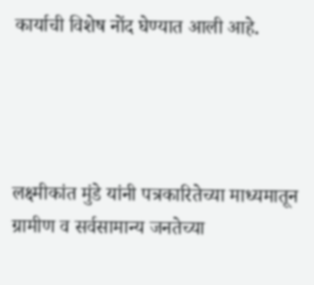कार्याची विशेष नोंद घेण्यात आली आहे.




लक्ष्मीकांत मुंडे यांनी पत्रकारितेच्या माध्यमातून ग्रामीण व सर्वसामान्य जनतेच्या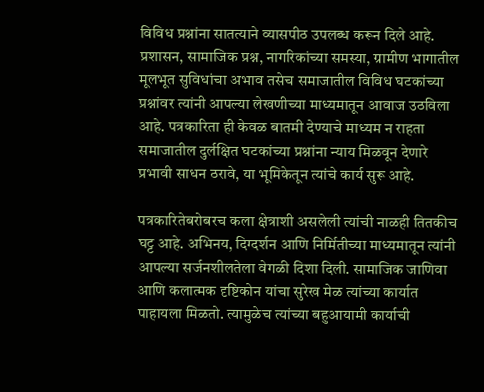विविध प्रश्नांना सातत्याने व्यासपीठ उपलब्ध करून दिले आहे. प्रशासन, सामाजिक प्रश्न, नागरिकांच्या समस्या, ग्रामीण भागातील मूलभूत सुविधांचा अभाव तसेच समाजातील विविध घटकांच्या प्रश्नांवर त्यांनी आपल्या लेखणीच्या माध्यमातून आवाज उठविला आहे. पत्रकारिता ही केवळ बातमी देण्याचे माध्यम न राहता समाजातील दुर्लक्षित घटकांच्या प्रश्नांना न्याय मिळवून देणारे प्रभावी साधन ठरावे, या भूमिकेतून त्यांचे कार्य सुरू आहे.

पत्रकारितेबरोबरच कला क्षेत्राशी असलेली त्यांची नाळही तितकीच घट्ट आहे. अभिनय, दिग्दर्शन आणि निर्मितीच्या माध्यमातून त्यांनी आपल्या सर्जनशीलतेला वेगळी दिशा दिली. सामाजिक जाणिवा आणि कलात्मक दृष्टिकोन यांचा सुरेख मेळ त्यांच्या कार्यात पाहायला मिळतो. त्यामुळेच त्यांच्या बहुआयामी कार्याची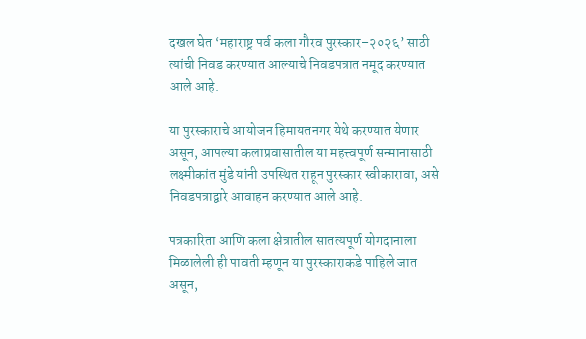दखल घेत ‘महाराष्ट्र पर्व कला गौरव पुरस्कार–२०२६’ साठी त्यांची निवड करण्यात आल्याचे निवडपत्रात नमूद करण्यात आले आहे.

या पुरस्काराचे आयोजन हिमायतनगर येथे करण्यात येणार असून, आपल्या कलाप्रवासातील या महत्त्वपूर्ण सन्मानासाठी लक्ष्मीकांत मुंडे यांनी उपस्थित राहून पुरस्कार स्वीकारावा, असे निवडपत्राद्वारे आवाहन करण्यात आले आहे.

पत्रकारिता आणि कला क्षेत्रातील सातत्यपूर्ण योगदानाला मिळालेली ही पावती म्हणून या पुरस्काराकडे पाहिले जात असून,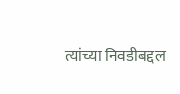त्यांच्या निवडीबद्दल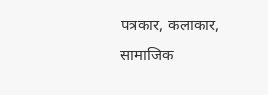पत्रकार, कलाकार, सामाजिक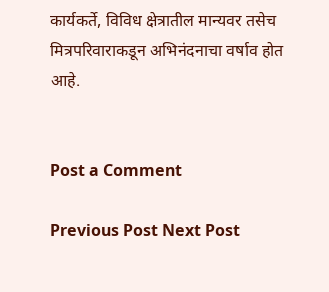कार्यकर्ते, विविध क्षेत्रातील मान्यवर तसेच मित्रपरिवाराकडून अभिनंदनाचा वर्षाव होत आहे.


Post a Comment

Previous Post Next Post